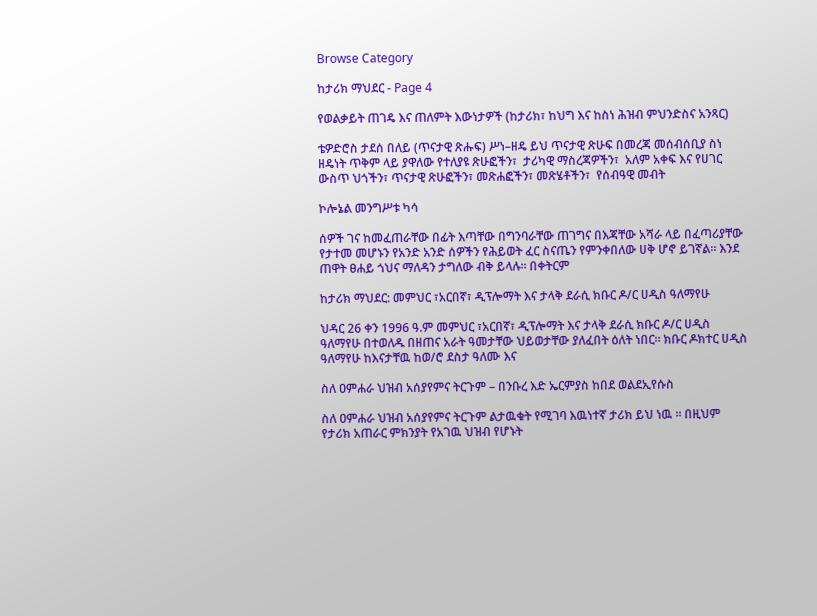Browse Category

ከታሪክ ማህደር - Page 4

የወልቃይት ጠገዴ እና ጠለምት እውነታዎች (ከታሪክ፣ ከህግ እና ከስነ ሕዝብ ምህንድስና አንጻር)

ቴዎድሮስ ታደሰ በለይ (ጥናታዊ ጽሑፍ) ሥነ–ዘዴ ይህ ጥናታዊ ጽሁፍ በመረጃ መሰብሰቢያ ስነ ዘዴነት ጥቅም ላይ ያዋለው የተለያዩ ጽሁፎችን፣  ታሪካዊ ማስረጃዎችን፣  አለም አቀፍ እና የሀገር ውስጥ ህጎችን፣ ጥናታዊ ጽሁፎችን፣ መጽሐፎችን፣ መጽሄቶችን፣  የሰብዓዊ መብት

ኮሎኔል መንግሥቱ ካሳ

ሰዎች ገና ከመፈጠራቸው በፊት እጣቸው በግንባራቸው ጠገግና በእጃቸው አሻራ ላይ በፈጣሪያቸው የታተመ መሆኑን የአንድ አንድ ሰዎችን የሕይወት ፈር ስናጤን የምንቀበለው ሀቅ ሆኖ ይገኛል። እንደ ጠዋት ፀሐይ ጎህና ማለዳን ታግለው ብቅ ይላሉ። በቀትርም

ከታሪክ ማህደር: መምህር ፣አርበኛ፣ ዲፕሎማት እና ታላቅ ደራሲ ክቡር ዶ/ር ሀዲስ ዓለማየሁ

ህዳር 26 ቀን 1996 ዓ.ም መምህር ፣አርበኛ፣ ዲፕሎማት እና ታላቅ ደራሲ ክቡር ዶ/ር ሀዲስ ዓለማየሁ በተወለዱ በዘጠና አራት ዓመታቸው ህይወታቸው ያለፈበት ዕለት ነበር። ክቡር ዶክተር ሀዲስ ዓለማየሁ ከእናታቸዉ ከወ/ሮ ደስታ ዓለሙ እና

ስለ ዐምሐራ ህዝብ አሰያየምና ትርጉም – በንቡረ እድ ኤርምያስ ከበደ ወልደኢየሱስ

ስለ ዐምሐራ ህዝብ አሰያየምና ትርጉም ልታዉቁት የሚገባ እዉነተኛ ታሪክ ይህ ነዉ ፡፡ በዚህም የታሪክ አጠራር ምክንያት የአገዉ ህዝብ የሆኑት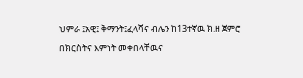ህምራ ፤አዊ፤ ቅማንት፤ፈላሻና ብሌን ከ13ተኛዉ ክ.ዘ ጀምሮ በክርስትና እምነት መቀበላቸዉና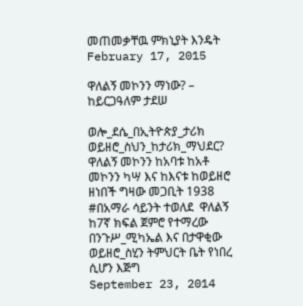መጠመቃቸዉ ምክኒያት እንዴት
February 17, 2015

ዋለልኝ መኮንን ማነው? – ከይርጋዓለም ታደሠ

ወሎ_ደሴ_በኢትዮጵያ_ታሪክ ወይዘሮ_ስህን_ከታሪክ_ማህደር? ዋለልኝ መኮንን ከአባቱ ከአቶ መኮንን ካሣ እና ከእናቱ ከወይዘሮ ዘነበች ግዛው መጋቢት 1938 #በአማራ ሳይንት ተወለደ  ዋለልኝ  ከ7ኛ ክፍል ጀምሮ የተማረው በንጉሥ_ሚካኤል እና በታዋቂው ወይዘሮ_ስሂን ትምህርት ቤት የነበረ ሲሆን እጅግ
September 23, 2014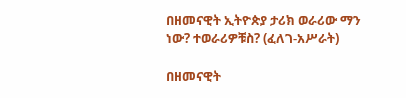በዘመናዊት ኢትዮጵያ ታሪክ ወራሪው ማን ነው? ተወራሪዎቹስ? (ፈለገ-አሥራት)

በዘመናዊት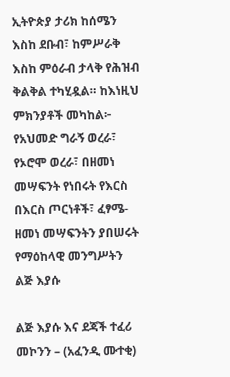ኢትዮጵያ ታሪክ ከሰሜን እስከ ደቡብ፣ ከምሥራቅ እስከ ምዕራብ ታላቅ የሕዝብ ቅልቅል ተካሂዷል። ከእነዚህ ምክንያቶች መካከል፦ የአህመድ ግራኝ ወረራ፣ የኦሮሞ ወረራ፣ በዘመነ መሣፍንት የነበሩት የእርስ በእርስ ጦርነቶች፣ ፈፃሜ-ዘመነ መሣፍንትን ያበሠሩት የማዕከላዊ መንግሥትን
ልጅ እያሱ

ልጅ እያሱ እና ደጃች ተፈሪ መኮንን – (አፈንዲ ሙተቂ)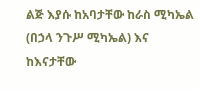ልጅ እያሱ ከአባታቸው ከራስ ሚካኤል (በኃላ ንጉሥ ሚካኤል) እና ከእናታቸው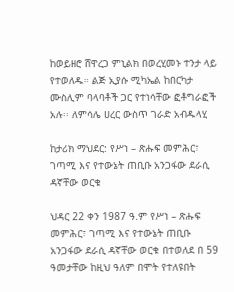ከወይዘሮ ሸዋረጋ ምኒልክ በወረሂመኑ ተንታ ላይ የተወለዱ። ልጅ ኢያሱ ሚካኤል ከበርካታ ሙስሊም ባላባቶች ጋር የተነሳቸው ፎቶግራፎች አሉ፡፡ ለምሳሌ ሀረር ውስጥ ገራድ አብዱላሂ

ከታሪክ ማህደር: የሥነ – ጽሑፍ መምሕር፣ ገጣሚ እና የተውኔት ጠቢቡ አንጋፋው ደራሲ ዳኛቸው ወርቁ

ህዳር 22 ቀን 1987 ዓ.ም የሥነ – ጽሑፍ መምሕር፣ ገጣሚ እና የተውኔት ጠቢቡ አንጋፋው ደራሲ ዳኛቸው ወርቁ በተወለደ በ 59 ዓመታቸው ከዚህ ዓለም በሞት የተለዩበት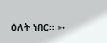ዕለት ነበር። ➳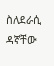ስለደራሲ ዳኛቸው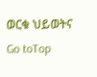ወርቁ ህይወትና
Go toTop